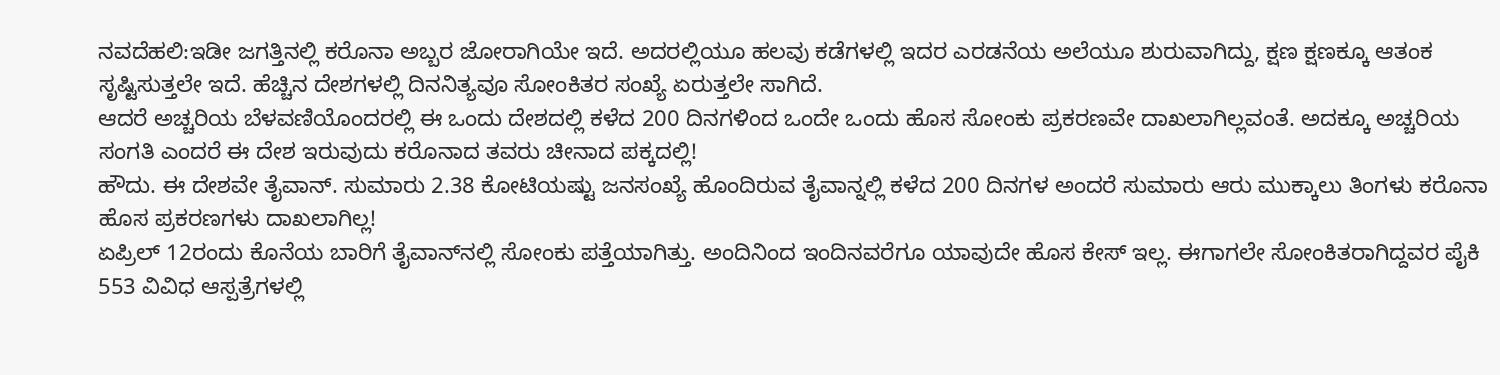ನವದೆಹಲಿ:ಇಡೀ ಜಗತ್ತಿನಲ್ಲಿ ಕರೊನಾ ಅಬ್ಬರ ಜೋರಾಗಿಯೇ ಇದೆ. ಅದರಲ್ಲಿಯೂ ಹಲವು ಕಡೆಗಳಲ್ಲಿ ಇದರ ಎರಡನೆಯ ಅಲೆಯೂ ಶುರುವಾಗಿದ್ದು, ಕ್ಷಣ ಕ್ಷಣಕ್ಕೂ ಆತಂಕ ಸೃಷ್ಟಿಸುತ್ತಲೇ ಇದೆ. ಹೆಚ್ಚಿನ ದೇಶಗಳಲ್ಲಿ ದಿನನಿತ್ಯವೂ ಸೋಂಕಿತರ ಸಂಖ್ಯೆ ಏರುತ್ತಲೇ ಸಾಗಿದೆ.
ಆದರೆ ಅಚ್ಚರಿಯ ಬೆಳವಣಿಯೊಂದರಲ್ಲಿ ಈ ಒಂದು ದೇಶದಲ್ಲಿ ಕಳೆದ 200 ದಿನಗಳಿಂದ ಒಂದೇ ಒಂದು ಹೊಸ ಸೋಂಕು ಪ್ರಕರಣವೇ ದಾಖಲಾಗಿಲ್ಲವಂತೆ. ಅದಕ್ಕೂ ಅಚ್ಚರಿಯ ಸಂಗತಿ ಎಂದರೆ ಈ ದೇಶ ಇರುವುದು ಕರೊನಾದ ತವರು ಚೀನಾದ ಪಕ್ಕದಲ್ಲಿ!
ಹೌದು. ಈ ದೇಶವೇ ತೈವಾನ್. ಸುಮಾರು 2.38 ಕೋಟಿಯಷ್ಟು ಜನಸಂಖ್ಯೆ ಹೊಂದಿರುವ ತೈವಾನ್ನಲ್ಲಿ ಕಳೆದ 200 ದಿನಗಳ ಅಂದರೆ ಸುಮಾರು ಆರು ಮುಕ್ಕಾಲು ತಿಂಗಳು ಕರೊನಾ ಹೊಸ ಪ್ರಕರಣಗಳು ದಾಖಲಾಗಿಲ್ಲ!
ಏಪ್ರಿಲ್ 12ರಂದು ಕೊನೆಯ ಬಾರಿಗೆ ತೈವಾನ್‌ನಲ್ಲಿ ಸೋಂಕು ಪತ್ತೆಯಾಗಿತ್ತು. ಅಂದಿನಿಂದ ಇಂದಿನವರೆಗೂ ಯಾವುದೇ ಹೊಸ ಕೇಸ್ ಇಲ್ಲ. ಈಗಾಗಲೇ ಸೋಂಕಿತರಾಗಿದ್ದವರ ಪೈಕಿ 553 ವಿವಿಧ ಆಸ್ಪತ್ರೆಗಳಲ್ಲಿ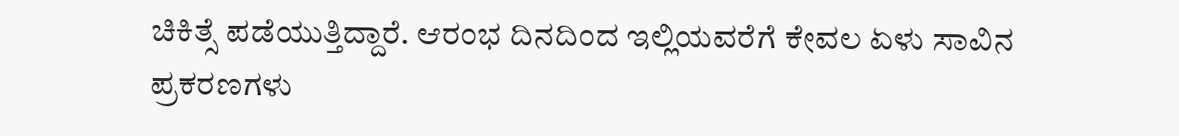ಚಿಕಿತ್ಸೆ ಪಡೆಯುತ್ತಿದ್ದಾರೆ. ಆರಂಭ ದಿನದಿಂದ ಇಲ್ಲಿಯವರೆಗೆ ಕೇವಲ ಏಳು ಸಾವಿನ ಪ್ರಕರಣಗಳು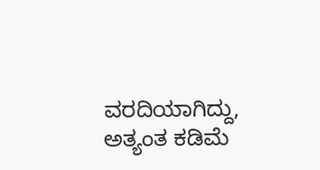ವರದಿಯಾಗಿದ್ದು, ಅತ್ಯಂತ ಕಡಿಮೆ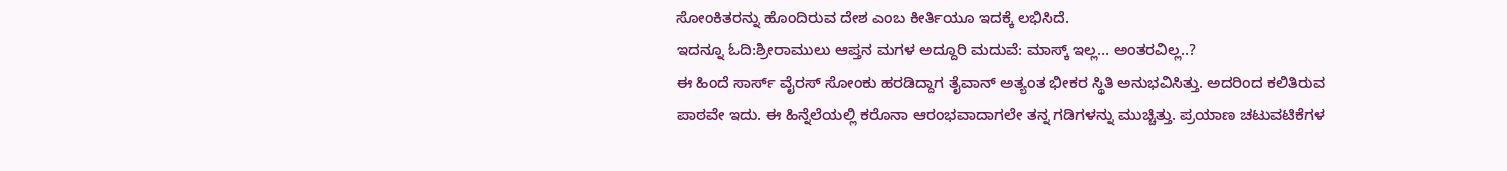ಸೋಂಕಿತರನ್ನು ಹೊಂದಿರುವ ದೇಶ ಎಂಬ ಕೀರ್ತಿಯೂ ಇದಕ್ಕೆ ಲಭಿಸಿದೆ.
ಇದನ್ನೂ ಓದಿ:ಶ್ರೀರಾಮುಲು ಆಪ್ತನ ಮಗಳ ಅದ್ದೂರಿ ಮದುವೆ: ಮಾಸ್ಕ್ ಇಲ್ಲ… ಅಂತರವಿಲ್ಲ..?
ಈ ಹಿಂದೆ ಸಾರ್ಸ್ ವೈರಸ್ ಸೋಂಕು ಹರಡಿದ್ದಾಗ ತೈವಾನ್ ಅತ್ಯಂತ ಭೀಕರ ಸ್ಥಿತಿ ಅನುಭವಿಸಿತ್ತು. ಅದರಿಂದ ಕಲಿತಿರುವ ಪಾಠವೇ ಇದು. ಈ ಹಿನ್ನೆಲೆಯಲ್ಲಿ ಕರೊನಾ ಆರಂಭವಾದಾಗಲೇ ತನ್ನ ಗಡಿಗಳನ್ನು ಮುಚ್ಚಿತ್ತು. ಪ್ರಯಾಣ ಚಟುವಟಿಕೆಗಳ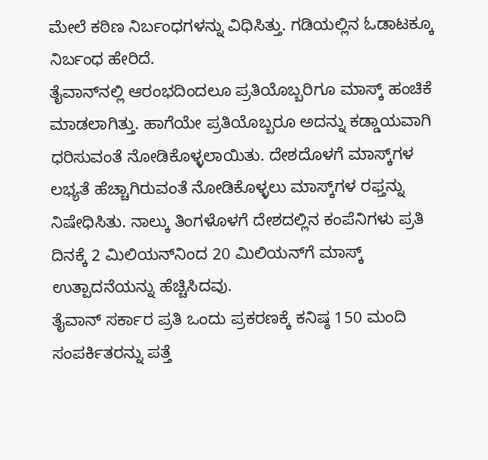ಮೇಲೆ ಕಠಿಣ ನಿರ್ಬಂಧಗಳನ್ನು ವಿಧಿಸಿತ್ತು. ಗಡಿಯಲ್ಲಿನ ಓಡಾಟಕ್ಕೂ ನಿರ್ಬಂಧ ಹೇರಿದೆ.
ತೈವಾನ್‌ನಲ್ಲಿ ಆರಂಭದಿಂದಲೂ ಪ್ರತಿಯೊಬ್ಬರಿಗೂ ಮಾಸ್ಕ್ ಹಂಚಿಕೆ ಮಾಡಲಾಗಿತ್ತು. ಹಾಗೆಯೇ ಪ್ರತಿಯೊಬ್ಬರೂ ಅದನ್ನು ಕಡ್ಡಾಯವಾಗಿ ಧರಿಸುವಂತೆ ನೋಡಿಕೊಳ್ಳಲಾಯಿತು. ದೇಶದೊಳಗೆ ಮಾಸ್ಕ್‌ಗಳ ಲಭ್ಯತೆ ಹೆಚ್ಚಾಗಿರುವಂತೆ ನೋಡಿಕೊಳ್ಳಲು ಮಾಸ್ಕ್‌ಗಳ ರಫ್ತನ್ನು ನಿಷೇಧಿಸಿತು. ನಾಲ್ಕು ತಿಂಗಳೊಳಗೆ ದೇಶದಲ್ಲಿನ ಕಂಪೆನಿಗಳು ಪ್ರತಿ ದಿನಕ್ಕೆ 2 ಮಿಲಿಯನ್‌ನಿಂದ 20 ಮಿಲಿಯನ್‌ಗೆ ಮಾಸ್ಕ್ ಉತ್ಪಾದನೆಯನ್ನು ಹೆಚ್ಚಿಸಿದವು.
ತೈವಾನ್‌ ಸರ್ಕಾರ ಪ್ರತಿ ಒಂದು ಪ್ರಕರಣಕ್ಕೆ ಕನಿಷ್ಠ 150 ಮಂದಿ ಸಂಪರ್ಕಿತರನ್ನು ಪತ್ತೆ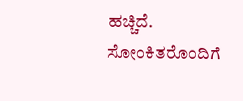ಹಚ್ಚಿದೆ. ಸೋಂಕಿತರೊಂದಿಗೆ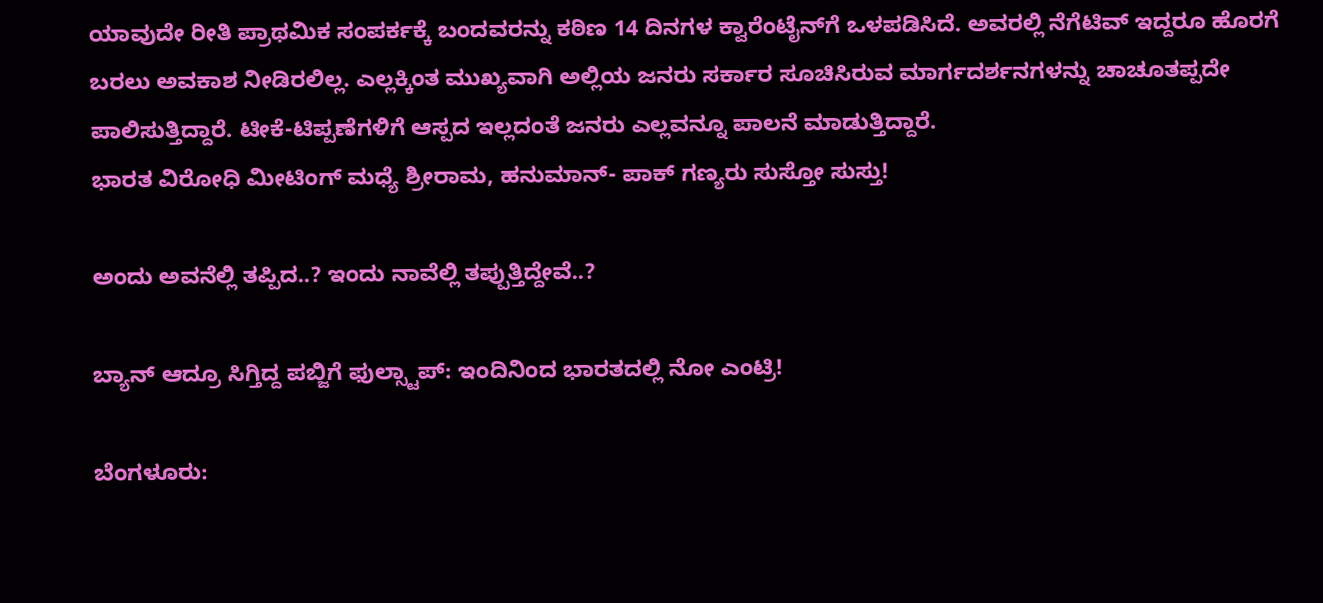ಯಾವುದೇ ರೀತಿ ಪ್ರಾಥಮಿಕ ಸಂಪರ್ಕಕ್ಕೆ ಬಂದವರನ್ನು ಕಠಿಣ 14 ದಿನಗಳ ಕ್ವಾರೆಂಟೈನ್‌ಗೆ ಒಳಪಡಿಸಿದೆ. ಅವರಲ್ಲಿ ನೆಗೆಟಿವ್ ಇದ್ದರೂ ಹೊರಗೆ ಬರಲು ಅವಕಾಶ ನೀಡಿರಲಿಲ್ಲ. ಎಲ್ಲಕ್ಕಿಂತ ಮುಖ್ಯವಾಗಿ ಅಲ್ಲಿಯ ಜನರು ಸರ್ಕಾರ ಸೂಚಿಸಿರುವ ಮಾರ್ಗದರ್ಶನಗಳನ್ನು ಚಾಚೂತಪ್ಪದೇ ಪಾಲಿಸುತ್ತಿದ್ದಾರೆ. ಟೀಕೆ-ಟಿಪ್ಪಣೆಗಳಿಗೆ ಆಸ್ಪದ ಇಲ್ಲದಂತೆ ಜನರು ಎಲ್ಲವನ್ನೂ ಪಾಲನೆ ಮಾಡುತ್ತಿದ್ದಾರೆ.
ಭಾರತ ವಿರೋಧಿ ಮೀಟಿಂಗ್ ಮಧ್ಯೆ ಶ್ರೀರಾಮ, ಹನುಮಾನ್- ಪಾಕ್ ಗಣ್ಯರು ಸುಸ್ತೋ ಸುಸ್ತು!

ಅಂದು ಅವನೆಲ್ಲಿ ತಪ್ಪಿದ..? ಇಂದು ನಾವೆಲ್ಲಿ ತಪ್ಪುತ್ತಿದ್ದೇವೆ..?

ಬ್ಯಾನ್ ಆದ್ರೂ ಸಿಗ್ತಿದ್ದ ಪಬ್ಜಿಗೆ ಫುಲ್ಸ್ಟಾಪ್: ಇಂದಿನಿಂದ ಭಾರತದಲ್ಲಿ ನೋ ಎಂಟ್ರಿ!

ಬೆಂಗಳೂರು: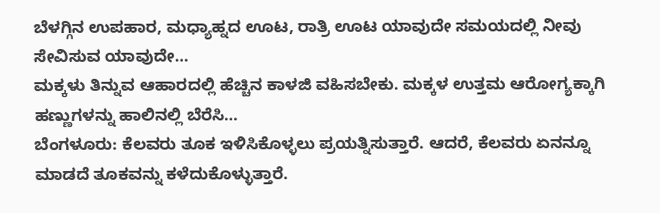ಬೆಳಗ್ಗಿನ ಉಪಹಾರ, ಮಧ್ಯಾಹ್ನದ ಊಟ, ರಾತ್ರಿ ಊಟ ಯಾವುದೇ ಸಮಯದಲ್ಲಿ ನೀವು ಸೇವಿಸುವ ಯಾವುದೇ…
ಮಕ್ಕಳು ತಿನ್ನುವ ಆಹಾರದಲ್ಲಿ ಹೆಚ್ಚಿನ ಕಾಳಜಿ ವಹಿಸಬೇಕು. ಮಕ್ಕಳ ಉತ್ತಮ ಆರೋಗ್ಯಕ್ಕಾಗಿ ಹಣ್ಣುಗಳನ್ನು ಹಾಲಿನಲ್ಲಿ ಬೆರೆಸಿ…
ಬೆಂಗಳೂರು: ಕೆಲವರು ತೂಕ ಇಳಿಸಿಕೊಳ್ಳಲು ಪ್ರಯತ್ನಿಸುತ್ತಾರೆ. ಆದರೆ, ಕೆಲವರು ಏನನ್ನೂ ಮಾಡದೆ ತೂಕವನ್ನು ಕಳೆದುಕೊಳ್ಳುತ್ತಾರೆ.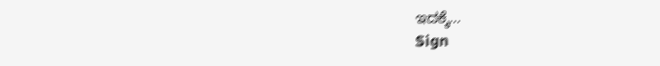ಇದಕ್ಕೆ…
Sign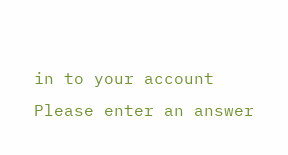in to your account
Please enter an answer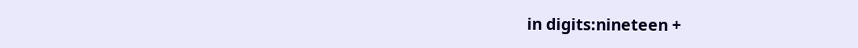in digits:nineteen +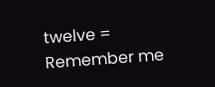twelve =
Remember me